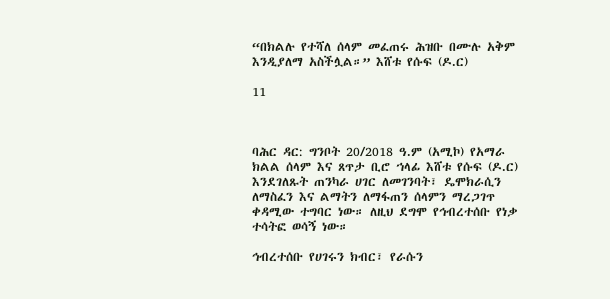“በክልሉ የተሻለ ሰላም መፈጠሩ ሕዝቡ በሙሉ አቅም እንዲያለማ አስችሏል።” እሸቱ የሱፍ (ዶ.ር)

11



ባሕር ዳር: ግንቦት 20/2018 ዓ.ም (አሚኮ) የአማራ ክልል ሰላም እና ጸጥታ ቢሮ ኀላፊ እሸቱ የሱፍ (ዶ.ር) እንደገለጹት ጠንካራ ሀገር ለመገንባት፣ ዴሞክራሲን ለማስፈን እና ልማትን ለማፋጠን ሰላምን ማረጋገጥ ቀዳሚው ተግባር ነው። ለዚህ ደግሞ የኅብረተሰቡ የነቃ ተሳትፎ ወሳኝ ነው።

ኅብረተሰቡ የሀገሩን ክብር፣ የራሱን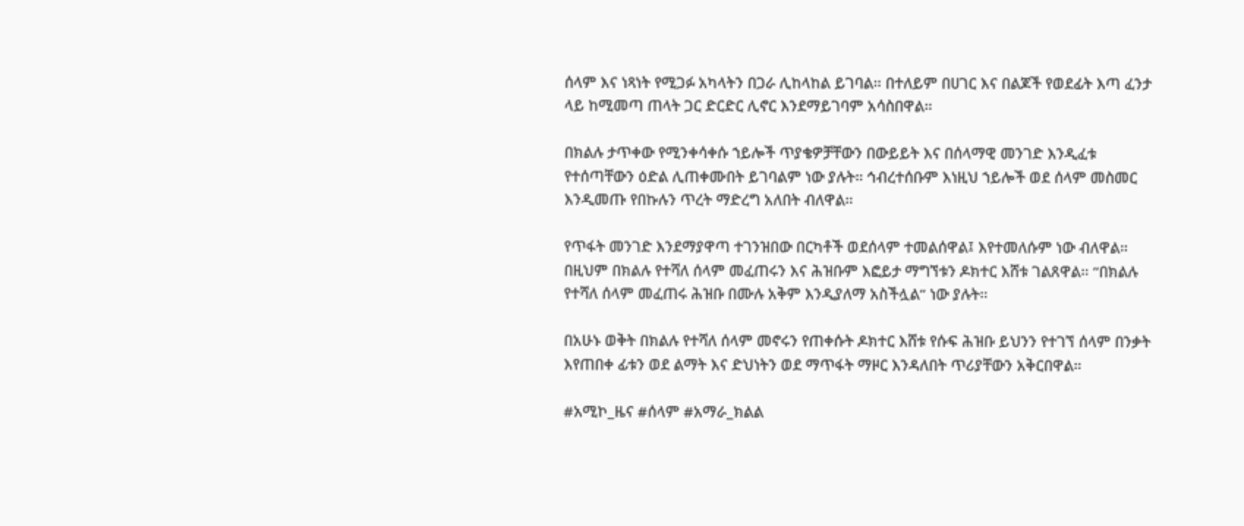ሰላም እና ነጻነት የሚጋፉ አካላትን በጋራ ሊከላከል ይገባል። በተለይም በሀገር እና በልጆች የወደፊት እጣ ፈንታ ላይ ከሚመጣ ጠላት ጋር ድርድር ሊኖር እንደማይገባም አሳስበዋል።

በክልሉ ታጥቀው የሚንቀሳቀሱ ኀይሎች ጥያቄዎቻቸውን በውይይት እና በሰላማዊ መንገድ እንዲፈቱ የተሰጣቸውን ዕድል ሊጠቀሙበት ይገባልም ነው ያሉት። ኅብረተሰቡም እነዚህ ኀይሎች ወደ ሰላም መስመር እንዲመጡ የበኩሉን ጥረት ማድረግ አለበት ብለዋል።

የጥፋት መንገድ እንደማያዋጣ ተገንዝበው በርካቶች ወደሰላም ተመልሰዋል፤ እየተመለሱም ነው ብለዋል። በዚህም በክልሉ የተሻለ ሰላም መፈጠሩን እና ሕዝቡም እፎይታ ማግኘቱን ዶክተር እሸቱ ገልጸዋል። “በክልሉ የተሻለ ሰላም መፈጠሩ ሕዝቡ በሙሉ አቅም እንዲያለማ አስችሏል” ነው ያሉት።

በአሁኑ ወቅት በክልሉ የተሻለ ሰላም መኖሩን የጠቀሱት ዶክተር እሸቱ የሱፍ ሕዝቡ ይህንን የተገኘ ሰላም በንቃት እየጠበቀ ፊቱን ወደ ልማት እና ድህነትን ወደ ማጥፋት ማዞር እንዳለበት ጥሪያቸውን አቅርበዋል።

#አሚኮ_ዜና #ሰላም #አማራ_ክልል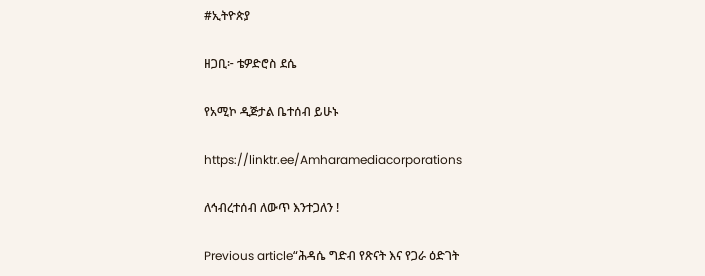#ኢትዮጵያ

ዘጋቢ፦ ቴዎድሮስ ደሴ

የአሚኮ ዲጅታል ቤተሰብ ይሁኑ

https://linktr.ee/Amharamediacorporations

ለኅብረተሰብ ለውጥ እንተጋለን !

Previous article“ሕዳሴ ግድብ የጽናት እና የጋራ ዕድገት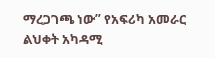ማረጋገጫ ነው” የአፍሪካ አመራር ልህቀት አካዳሚ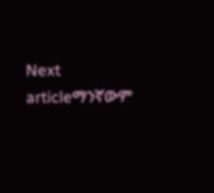Next articleማንኛውም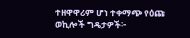ተዘዋዋሪም ሆነ ተቀማጭ የዕጩ ወኪሎች ግዴታዎች፦